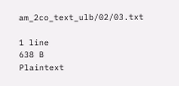am_2co_text_ulb/02/03.txt

1 line
638 B
Plaintext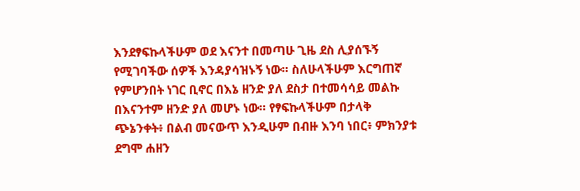እንደፃፍኩላችሁም ወደ እናንተ በመጣሁ ጊዜ ደስ ሊያሰኙኝ የሚገባችው ሰዎች እንዳያሳዝኑኝ ነው። ስለሁላችሁም እርግጠኛ የምሆንበት ነገር ቢኖር በእኔ ዘንድ ያለ ደስታ በተመሳሳይ መልኩ በእናንተም ዘንድ ያለ መሆኑ ነው። የፃፍኩላችሁም በታላቅ ጭኔንቀት፥ በልብ መናውጥ እንዲሁም በብዙ እንባ ነበር፥ ምክንያቱ ደግሞ ሐዘን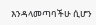እንዳላመጣባችሁ ሲሆን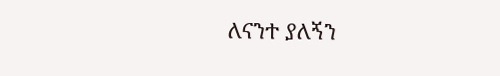ለናንተ ያለኝን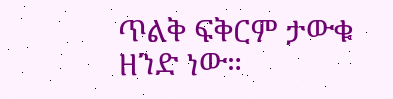ጥልቅ ፍቅርም ታውቁ ዘንድ ነው።